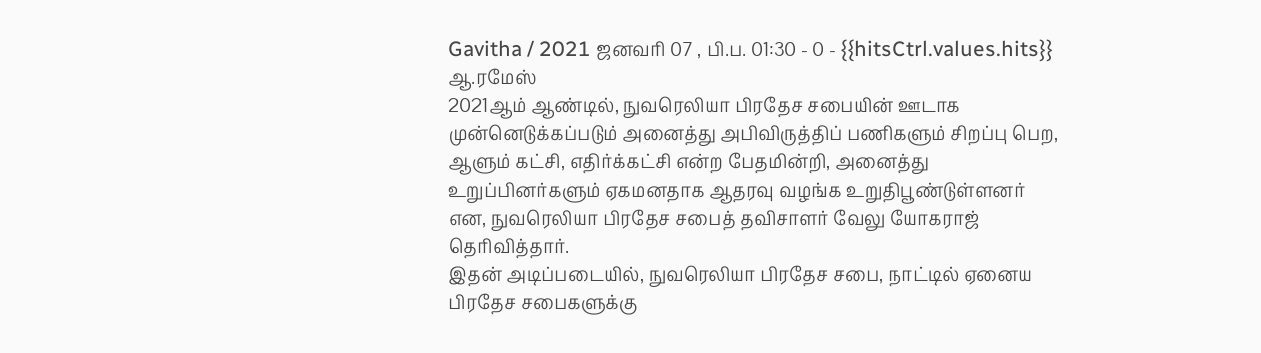Gavitha / 2021 ஜனவரி 07 , பி.ப. 01:30 - 0 - {{hitsCtrl.values.hits}}
ஆ.ரமேஸ்
2021ஆம் ஆண்டில், நுவரெலியா பிரதேச சபையின் ஊடாக முன்னெடுக்கப்படும் அனைத்து அபிவிருத்திப் பணிகளும் சிறப்பு பெற, ஆளும் கட்சி, எதிர்க்கட்சி என்ற பேதமின்றி, அனைத்து உறுப்பினர்களும் ஏகமனதாக ஆதரவு வழங்க உறுதிபூண்டுள்ளனர் என, நுவரெலியா பிரதேச சபைத் தவிசாளர் வேலு யோகராஜ் தெரிவித்தார்.
இதன் அடிப்படையில், நுவரெலியா பிரதேச சபை, நாட்டில் ஏனைய பிரதேச சபைகளுக்கு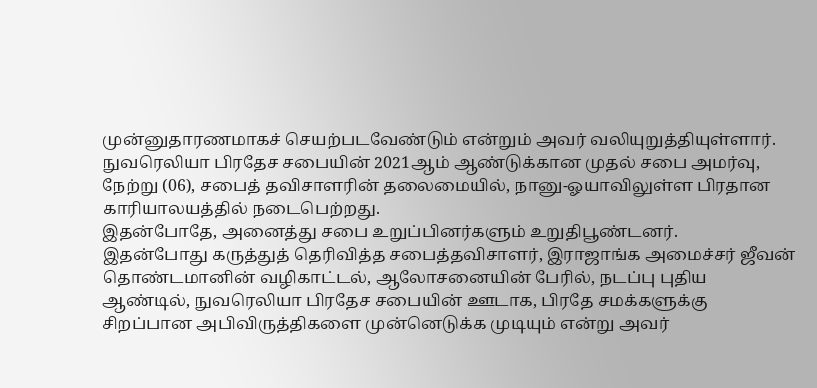முன்னுதாரணமாகச் செயற்படவேண்டும் என்றும் அவர் வலியுறுத்தியுள்ளார்.
நுவரெலியா பிரதேச சபையின் 2021ஆம் ஆண்டுக்கான முதல் சபை அமர்வு, நேற்று (06), சபைத் தவிசாளரின் தலைமையில், நானு-ஓயாவிலுள்ள பிரதான காரியாலயத்தில் நடைபெற்றது.
இதன்போதே, அனைத்து சபை உறுப்பினர்களும் உறுதிபூண்டனர்.
இதன்போது கருத்துத் தெரிவித்த சபைத்தவிசாளர், இராஜாங்க அமைச்சர் ஜீவன் தொண்டமானின் வழிகாட்டல், ஆலோசனையின் பேரில், நடப்பு புதிய ஆண்டில், நுவரெலியா பிரதேச சபையின் ஊடாக, பிரதே சமக்களுக்கு சிறப்பான அபிவிருத்திகளை முன்னெடுக்க முடியும் என்று அவர்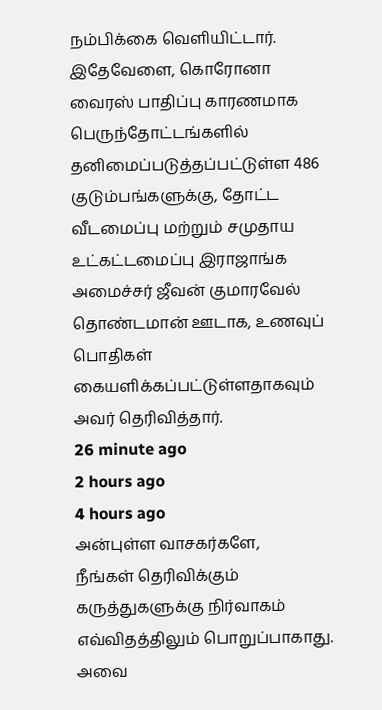நம்பிக்கை வெளியிட்டார்.
இதேவேளை, கொரோனா வைரஸ் பாதிப்பு காரணமாக பெருந்தோட்டங்களில் தனிமைப்படுத்தப்பட்டுள்ள 486 குடும்பங்களுக்கு, தோட்ட வீடமைப்பு மற்றும் சமுதாய உட்கட்டமைப்பு இராஜாங்க அமைச்சர் ஜீவன் குமாரவேல் தொண்டமான் ஊடாக, உணவுப் பொதிகள் கையளிக்கப்பட்டுள்ளதாகவும் அவர் தெரிவித்தார்.
26 minute ago
2 hours ago
4 hours ago
அன்புள்ள வாசகர்களே,
நீங்கள் தெரிவிக்கும் கருத்துகளுக்கு நிர்வாகம் எவ்விதத்திலும் பொறுப்பாகாது. அவை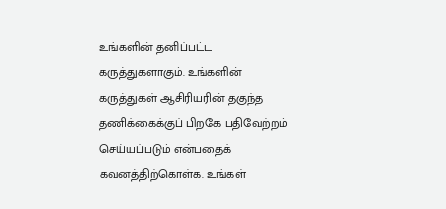உங்களின் தனிப்பட்ட கருத்துகளாகும். உங்களின் கருத்துகள் ஆசிரியரின் தகுந்த தணிக்கைக்குப் பிறகே பதிவேற்றம் செய்யப்படும் என்பதைக் கவனத்திற்கொள்க. உங்கள்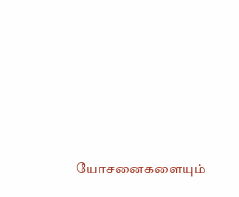யோசனைகளையும்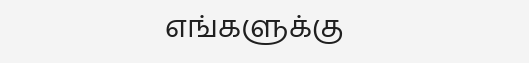எங்களுக்கு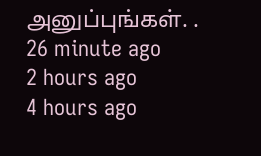அனுப்புங்கள். .
26 minute ago
2 hours ago
4 hours ago